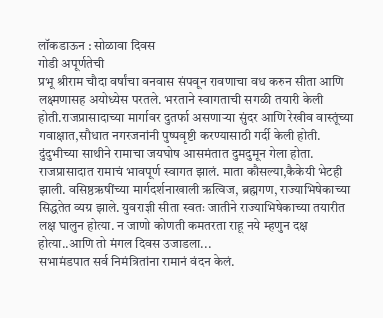लॉकडाऊन : सोळावा दिवस
गोडी अपूर्णतेची
प्रभू श्रीराम चौदा वर्षांचा वनवास संपवून रावणाचा वध करुन सीता आणि लक्ष्मणासह अयोध्येस परतले. भरताने स्वागताची सगळी तयारी केली होती.राजप्रासादाच्या मार्गावर दुतर्फा असणाऱ्या सुंदर आणि रेखीव वास्तूंच्या गवाक्षात,सौधात नगरजनांनी पुष्पवृष्टी करण्यासाठी गर्दी केली होती. दुंदुभीच्या साथीने रामाचा जयघोष आसमंतात दुमदुमून गेला होता. राजप्रासादात रामाचं भावपूर्ण स्वागत झालं. माता कौसल्या,कैकेयी भेटही झाली. वसिष्ठऋषींच्या मार्गदर्शनाखाली ऋत्विज, ब्रह्मगण, राज्याभिषेकाच्या सिद्धतेत व्यग्र झाले. युवराज्ञी सीता स्वतः जातीने राज्याभिषेकाच्या तयारीत लक्ष घालुन होत्या. न जाणो कोणती कमतरता राहू नये म्हणुन दक्ष होत्या..आणि तो मंगल दिवस उजाडला...
सभामंडपात सर्व निमंत्रितांना रामानं वंदन केलं.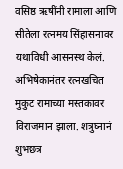वसिष्ठ ऋषींनी रामाला आणि सीतेला रत्नमय सिंहासनावर यथाविधी आसनस्थ केलं. अभिषेकानंतर रत्नखचित मुकुट रामाच्या मस्तकावर विराजमान झाला. शत्रुघ्नानं शुभछत्र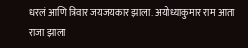धरलं आणि त्रिवार जयजयकार झाला. अयोध्याकुमार राम आता राजा झाला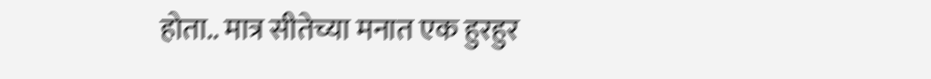होता.. मात्र सीतेच्या मनात एक हुरहुर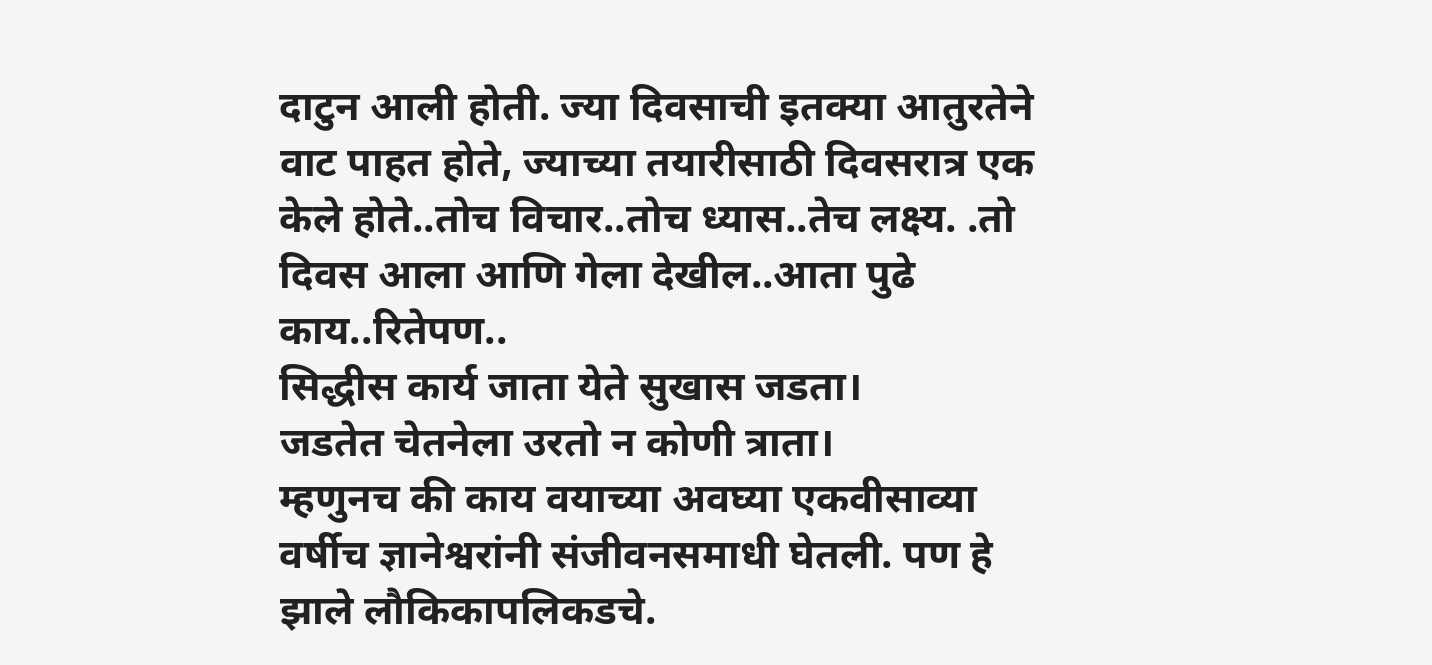दाटुन आली होती. ज्या दिवसाची इतक्या आतुरतेने वाट पाहत होते, ज्याच्या तयारीसाठी दिवसरात्र एक केले होते..तोच विचार..तोच ध्यास..तेच लक्ष्य. .तो दिवस आला आणि गेला देखील..आता पुढे काय..रितेपण..
सिद्धीस कार्य जाता येते सुखास जडता।
जडतेत चेतनेला उरतो न कोणी त्राता।
म्हणुनच की काय वयाच्या अवघ्या एकवीसाव्या वर्षीच ज्ञानेश्वरांनी संजीवनसमाधी घेतली. पण हे झाले लौकिकापलिकडचे.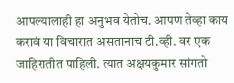आपल्यालाही हा अनुभव येतोच. आपण तेव्हा काय करावं या विचारात असतानाच टी.व्ही. वर एक जाहिरातीत पाहिली. त्यात अक्षयकुमार सांगतो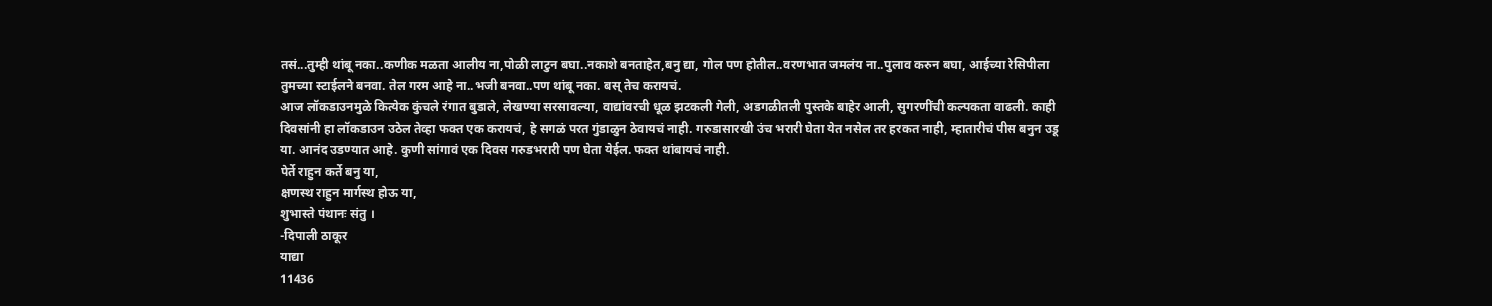तसं...तुम्ही थांबू नका..कणीक मळता आलीय ना,पोळी लाटुन बघा..नकाशे बनताहेत,बनु द्या, गोल पण होतील..वरणभात जमलंय ना..पुलाव करुन बघा, आईच्या रेसिपीला तुमच्या स्टाईलने बनवा. तेल गरम आहे ना..भजी बनवा..पण थांबू नका. बस् तेच करायचं.
आज लॉकडाउनमुळे कित्येक कुंचले रंगात बुडाले, लेखण्या सरसावल्या, वाद्यांवरची धूळ झटकली गेली, अडगळीतली पुस्तके बाहेर आली, सुगरणींची कल्पकता वाढली. काही दिवसांनी हा लॉकडाउन उठेल तेव्हा फक्त एक करायचं, हे सगळं परत गुंडाळुन ठेवायचं नाही. गरुडासारखी उंच भरारी घेता येत नसेल तर हरकत नाही, म्हातारीचं पीस बनुन उडू या. आनंद उडण्यात आहे. कुणी सांगावं एक दिवस गरुडभरारी पण घेता येईल. फक्त थांबायचं नाही.
पेर्ते राहुन कर्ते बनु या,
क्षणस्थ राहुन मार्गस्थ होऊ या,
शुभास्ते पंथानः संतु ।
-दिपाली ठाकूर
याद्या
11436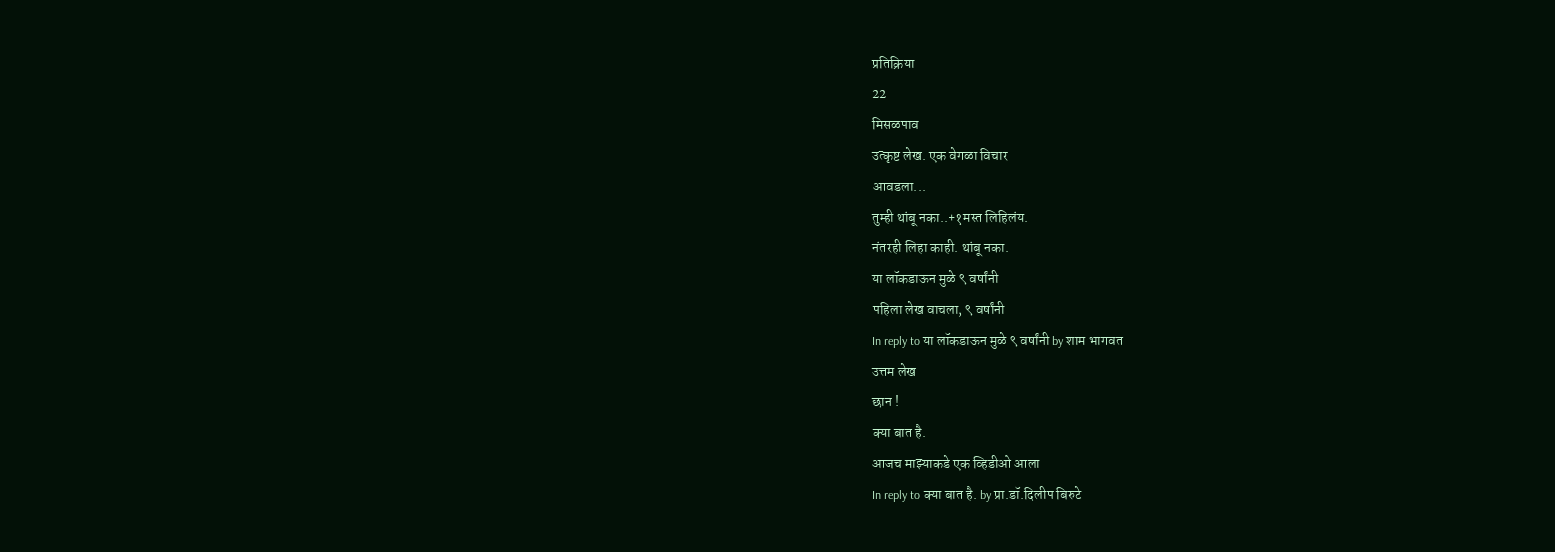प्रतिक्रिया
22
मिसळपाव
उत्कृष्ट लेख. एक वेगळा विचार
आवडला...
तुम्ही थांबू नका..+१मस्त लिहिलंय.
नंतरही लिहा काही. थांबू नका.
या लॉकडाऊन मुळे ९ वर्षांनी
पहिला लेख वाचला, ९ वर्षांनी
In reply to या लॉकडाऊन मुळे ९ वर्षांनी by शाम भागवत
उत्तम लेख
छान !
क्या बात है.
आजच माझ्याकडे एक व्हिडीओ आला
In reply to क्या बात है. by प्रा.डॉ.दिलीप बिरुटे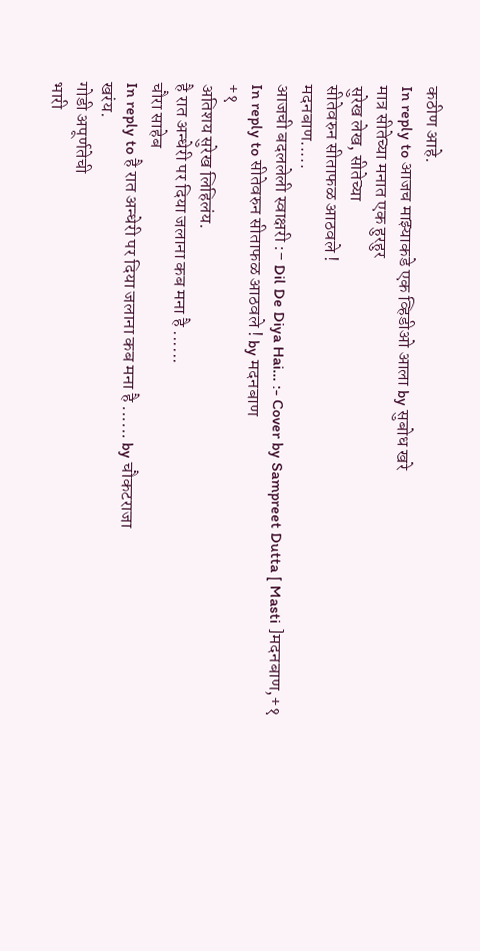कठीण आहे.
In reply to आजच माझ्याकडे एक व्हिडीओ आला by सुबोध खरे
मात्र सीतेच्या मनात एक हुरहुर
सुरेख लेख, सीतेच्या
सीतेवरुन सीताफळ आठवले !
मदनबाण.....
आजची बदललेली स्वाक्षरी :- Dil De Diya Hai... :- Cover by Sampreet Dutta [ Masti ]मदनबाण,+१
In reply to सीतेवरुन सीताफळ आठवले ! by मदनबाण
+१
अतिशय सुरेख लिहिलंय.
है रात अन्धेरी पर दिया जलाना कब मना है ......
चौरा साहेब
In reply to है रात अन्धेरी पर दिया जलाना कब मना है ...... by चौकटराजा
खरंय.
गोडी अपूर्णतेची
भारी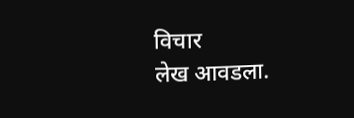विचार
लेख आवडला.